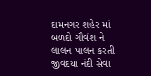દામનગર શહેર માં બળદો ગૌવંશ ને લાલન પાલન કરતી જીવદયા નંદી સેવા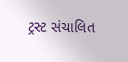ટ્રસ્ટ સંચાલિત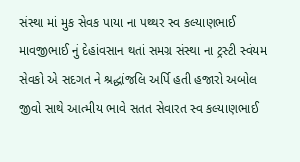સંસ્થા માં મુક સેવક પાયા ના પથ્થર સ્વ કલ્યાણભાઈ માવજીભાઈ નું દેહાંવસાન થતાં સમગ્ર સંસ્થા ના ટ્રસ્ટી સ્વંયમ સેવકો એ સદગત ને શ્રદ્ધાંજલિ અર્પિ હતી હજારો અબોલ જીવો સાથે આત્મીય ભાવે સતત સેવારત સ્વ કલ્યાણભાઈ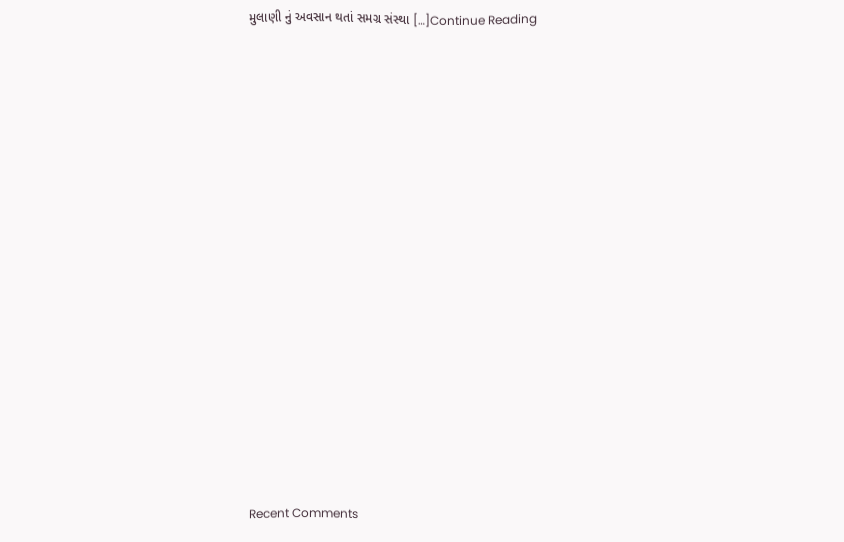મુલાણી નું અવસાન થતાં સમગ્ર સંસ્થા […]Continue Reading

















Recent Comments